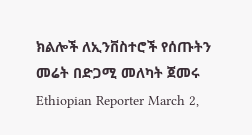ክልሎች ለኢንቨስተሮች የሰጡትን መሬት በድጋሚ መለካት ጀመሩ Ethiopian Reporter March 2,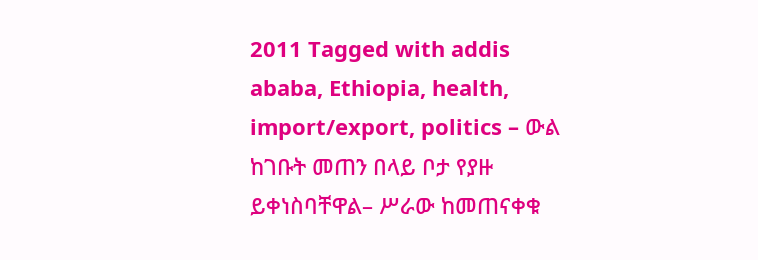2011 Tagged with addis ababa, Ethiopia, health, import/export, politics – ውል ከገቡት መጠን በላይ ቦታ የያዙ ይቀነስባቸዋል– ሥራው ከመጠናቀቁ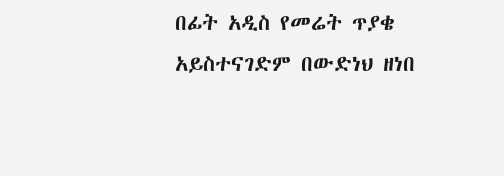በፊት አዲስ የመሬት ጥያቄ አይስተናገድም በውድነህ ዘነበ